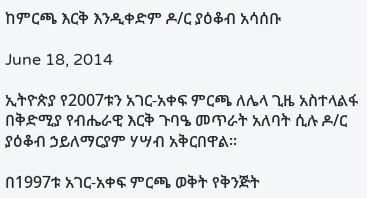ከምርጫ እርቅ እንዲቀድም ዶ/ር ያዕቆብ አሳሰቡ

June 18, 2014

ኢትዮጵያ የ2007ቱን አገር-አቀፍ ምርጫ ለሌላ ጊዜ አስተላልፋ በቅድሚያ የብሔራዊ እርቅ ጉባዔ መጥራት አለባት ሲሉ ዶ/ር ያዕቆብ ኃይለማርያም ሃሣብ አቅርበዋል፡፡

በ1997ቱ አገር-አቀፍ ምርጫ ወቅት የቅንጅት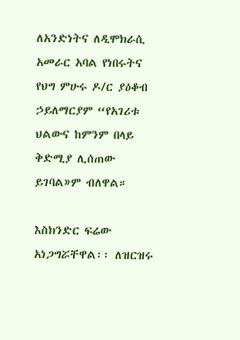ለአንድነትና ለዲሞክራሲ አመራር አባል የነበሩትና የህግ ምሁሩ ዶ/ር ያዕቆብ ኃይለማርያም “የአገሪቱ ህልውና ከምንም በላይ ቅድሚያ ሊሰጠው ይገባል»ም ብለዋል።

እስክንድር ፍሬው አነጋግሯቸዋል፡፡ ለዝርዝሩ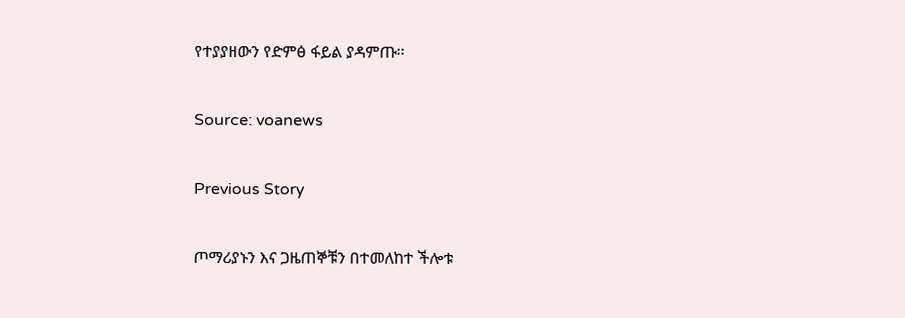የተያያዘውን የድምፅ ፋይል ያዳምጡ፡፡

Source: voanews

Previous Story

ጦማሪያኑን እና ጋዜጠኞቹን በተመለከተ ችሎቱ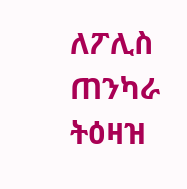ለፖሊስ ጠንካራ ትዕዛዝ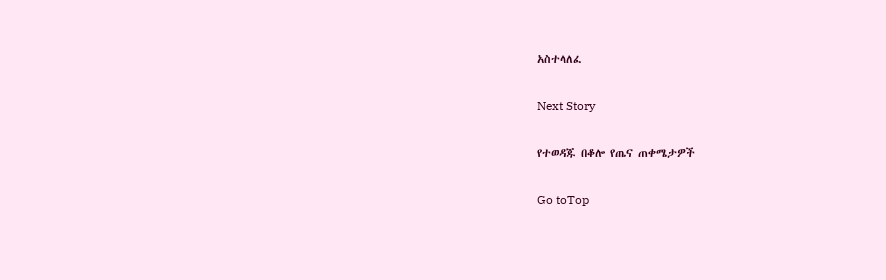አስተላለፈ

Next Story

የተወዳጁ በቆሎ የጤና ጠቀሜታዎች

Go toTop